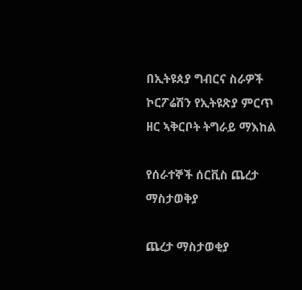በኢትዩጰያ ግብርና ስራዎች ኮርፖሬሽን የኢትዩጽያ ምርጥ ዘር ኣቅርቦት ትግራይ ማእከል

የሰራተኞች ሰርቪስ ጨረታ ማስታወቅያ

ጨረታ ማስታወቂያ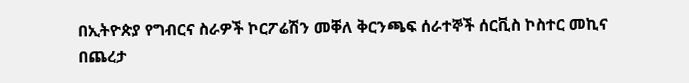በኢትዮጵያ የግብርና ስራዎች ኮርፖሬሽን መቐለ ቅርንጫፍ ሰራተኞች ሰርቪስ ኮስተር መኪና በጨረታ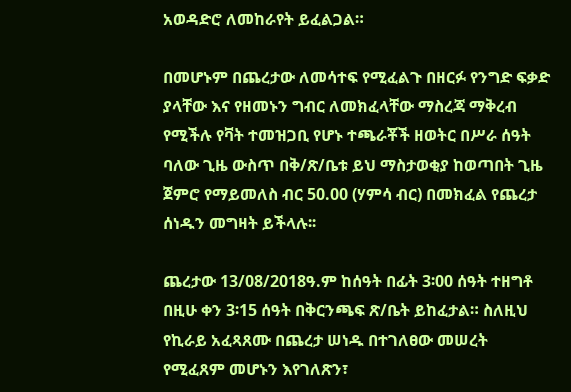አወዳድሮ ለመከራየት ይፈልጋል።

በመሆኑም በጨረታው ለመሳተፍ የሚፈልጉ በዘርፉ የንግድ ፍቃድ ያላቸው እና የዘመኑን ግብር ለመክፈላቸው ማስረጃ ማቅረብ የሚችሉ የቫት ተመዝጋቢ የሆኑ ተጫራቾች ዘወትር በሥራ ሰዓት ባለው ጊዜ ውስጥ በቅ/ጽ/ቤቱ ይህ ማስታወቂያ ከወጣበት ጊዜ ጀምሮ የማይመለስ ብር 50.00 (ሃምሳ ብር) በመክፈል የጨረታ ሰነዱን መግዛት ይችላሉ፡፡

ጨረታው 13/08/2018ዓ.ም ከሰዓት በፊት 3፡00 ሰዓት ተዘግቶ በዚሁ ቀን 3፡15 ሰዓት በቅርንጫፍ ጽ/ቤት ይከፈታል። ስለዚህ የኪራይ አፈጻጸሙ በጨረታ ሠነዱ በተገለፀው መሠረት የሚፈጸም መሆኑን እየገለጽን፣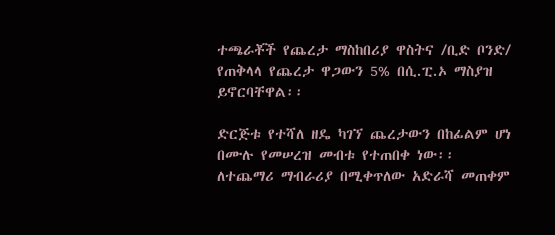ተጫራቾች የጨረታ ማስከበሪያ ዋስትና /ቢድ ቦንድ/ የጠቅላላ የጨረታ ዋጋውን 5% በሲ.ፒ.ኦ ማስያዝ ይኖርባቸዋል፡፡

ድርጅቱ የተሻለ ዘዴ ካገኘ ጨረታውን በከፊልም ሆነ በሙሉ የመሠረዝ መብቱ የተጠበቀ ነው፡፡ ለተጨማሪ ማብራሪያ በሚቀጥለው አድራሻ መጠቀም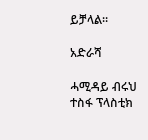ይቻላል።

አድራሻ

ሓሚዳይ ብሩህ ተስፋ ፕላስቲክ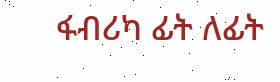ፋብሪካ ፊት ለፊት